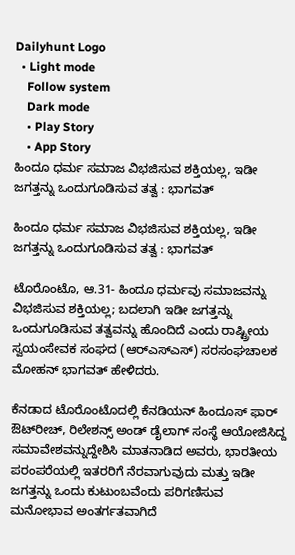Dailyhunt Logo
  • Light mode
    Follow system
    Dark mode
    • Play Story
    • App Story
ಹಿಂದೂ ಧರ್ಮ ಸಮಾಜ ವಿಭಜಿಸುವ ಶಕ್ತಿಯಲ್ಲ, ಇಡೀ ಜಗತ್ತನ್ನು ಒಂದುಗೂಡಿಸುವ ತತ್ವ : ಭಾಗವತ್‌

ಹಿಂದೂ ಧರ್ಮ ಸಮಾಜ ವಿಭಜಿಸುವ ಶಕ್ತಿಯಲ್ಲ, ಇಡೀ ಜಗತ್ತನ್ನು ಒಂದುಗೂಡಿಸುವ ತತ್ವ : ಭಾಗವತ್‌

ಟೊರೊಂಟೊ, ಆ.31- ಹಿಂದೂ ಧರ್ಮವು ಸಮಾಜವನ್ನು ವಿಭಜಿಸುವ ಶಕ್ತಿಯಲ್ಲ; ಬದಲಾಗಿ ಇಡೀ ಜಗತ್ತನ್ನು ಒಂದುಗೂಡಿಸುವ ತತ್ವವನ್ನು ಹೊಂದಿದೆ ಎಂದು ರಾಷ್ಟ್ರೀಯ ಸ್ವಯಂಸೇವಕ ಸಂಘದ (ಆರ್‌ಎಸ್‌ಎಸ್‌) ಸರಸಂಘಚಾಲಕ ಮೋಹನ್‌ ಭಾಗವತ್‌ ಹೇಳಿದರು.

ಕೆನಡಾದ ಟೊರೊಂಟೊದಲ್ಲಿ ಕೆನಡಿಯನ್‌ ಹಿಂದೂಸ್‌ ಫಾರ್‌ ಔಟ್‌ರೀಚ್‌, ರಿಲೇಶನ್ಸ್‌ ಅಂಡ್‌ ಡೈಲಾಗ್‌ ಸಂಸ್ಥೆ ಆಯೋಜಿಸಿದ್ದ ಸಮಾವೇಶವನ್ನುದ್ದೇಶಿಸಿ ಮಾತನಾಡಿದ ಅವರು, ಭಾರತೀಯ ಪರಂಪರೆಯಲ್ಲಿ ಇತರರಿಗೆ ನೆರವಾಗುವುದು ಮತ್ತು ಇಡೀ ಜಗತ್ತನ್ನು ಒಂದು ಕುಟುಂಬವೆಂದು ಪರಿಗಣಿಸುವ ಮನೋಭಾವ ಅಂತರ್ಗತವಾಗಿದೆ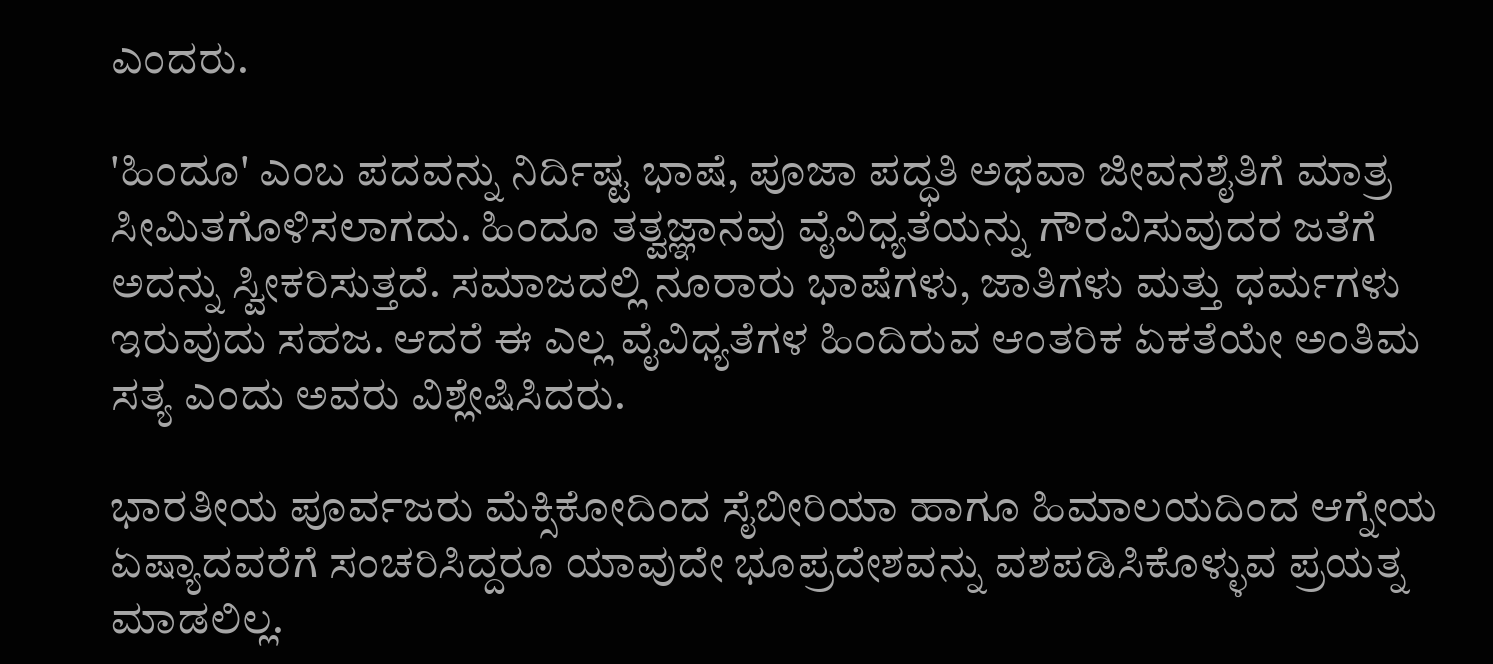ಎಂದರು.

'ಹಿಂದೂ' ಎಂಬ ಪದವನ್ನು ನಿರ್ದಿಷ್ಟ ಭಾಷೆ, ಪೂಜಾ ಪದ್ಧತಿ ಅಥವಾ ಜೀವನಶೈತಿಗೆ ಮಾತ್ರ ಸೀಮಿತಗೊಳಿಸಲಾಗದು. ಹಿಂದೂ ತತ್ವಜ್ಞಾನವು ವೈವಿಧ್ಯತೆಯನ್ನು ಗೌರವಿಸುವುದರ ಜತೆಗೆ ಅದನ್ನು ಸ್ವೀಕರಿಸುತ್ತದೆ. ಸಮಾಜದಲ್ಲಿ ನೂರಾರು ಭಾಷೆಗಳು, ಜಾತಿಗಳು ಮತ್ತು ಧರ್ಮಗಳು ಇರುವುದು ಸಹಜ. ಆದರೆ ಈ ಎಲ್ಲ ವೈವಿಧ್ಯತೆಗಳ ಹಿಂದಿರುವ ಆಂತರಿಕ ಏಕತೆಯೇ ಅಂತಿಮ ಸತ್ಯ ಎಂದು ಅವರು ವಿಶ್ಲೇಷಿಸಿದರು.

ಭಾರತೀಯ ಪೂರ್ವಜರು ಮೆಕ್ಸಿಕೋದಿಂದ ಸೈಬೀರಿಯಾ ಹಾಗೂ ಹಿಮಾಲಯದಿಂದ ಆಗ್ನೇಯ ಏಷ್ಯಾದವರೆಗೆ ಸಂಚರಿಸಿದ್ದರೂ ಯಾವುದೇ ಭೂಪ್ರದೇಶವನ್ನು ವಶಪಡಿಸಿಕೊಳ್ಳುವ ಪ್ರಯತ್ನ ಮಾಡಲಿಲ್ಲ.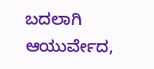ಬದಲಾಗಿ ಆಯುರ್ವೇದ,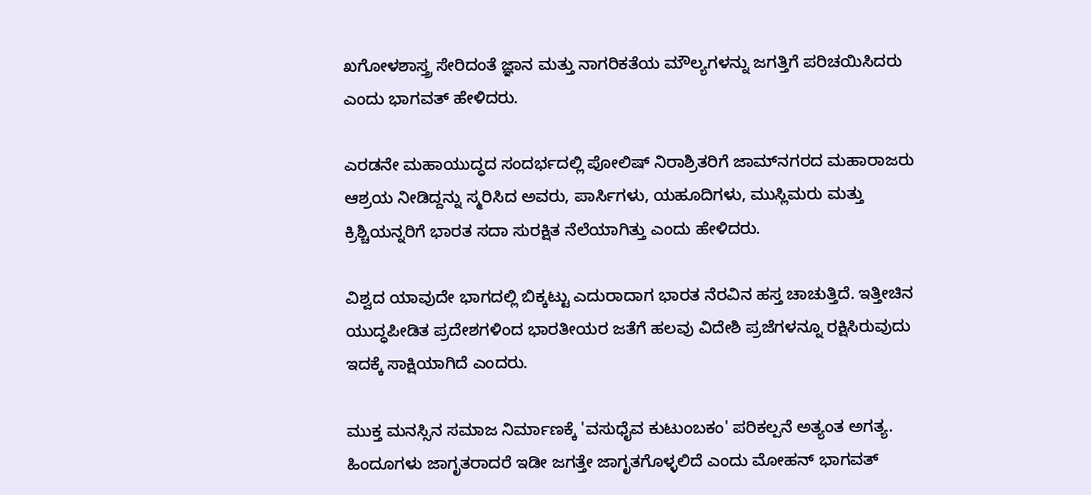ಖಗೋಳಶಾಸ್ತ್ರ ಸೇರಿದಂತೆ ಜ್ಞಾನ ಮತ್ತು ನಾಗರಿಕತೆಯ ಮೌಲ್ಯಗಳನ್ನು ಜಗತ್ತಿಗೆ ಪರಿಚಯಿಸಿದರು ಎಂದು ಭಾಗವತ್‌ ಹೇಳಿದರು.

ಎರಡನೇ ಮಹಾಯುದ್ಧದ ಸಂದರ್ಭದಲ್ಲಿ ಪೋಲಿಷ್‌ ನಿರಾಶ್ರಿತರಿಗೆ ಜಾಮ್‌ನಗರದ ಮಹಾರಾಜರು ಆಶ್ರಯ ನೀಡಿದ್ದನ್ನು ಸ್ಮರಿಸಿದ ಅವರು, ಪಾರ್ಸಿಗಳು, ಯಹೂದಿಗಳು, ಮುಸ್ಲಿಮರು ಮತ್ತು ಕ್ರಿಶ್ಚಿಯನ್ನರಿಗೆ ಭಾರತ ಸದಾ ಸುರಕ್ಷಿತ ನೆಲೆಯಾಗಿತ್ತು ಎಂದು ಹೇಳಿದರು.

ವಿಶ್ವದ ಯಾವುದೇ ಭಾಗದಲ್ಲಿ ಬಿಕ್ಕಟ್ಟು ಎದುರಾದಾಗ ಭಾರತ ನೆರವಿನ ಹಸ್ತ ಚಾಚುತ್ತಿದೆ. ಇತ್ತೀಚಿನ ಯುದ್ಧಪೀಡಿತ ಪ್ರದೇಶಗಳಿಂದ ಭಾರತೀಯರ ಜತೆಗೆ ಹಲವು ವಿದೇಶಿ ಪ್ರಜೆಗಳನ್ನೂ ರಕ್ಷಿಸಿರುವುದು ಇದಕ್ಕೆ ಸಾಕ್ಷಿಯಾಗಿದೆ ಎಂದರು.

ಮುಕ್ತ ಮನಸ್ಸಿನ ಸಮಾಜ ನಿರ್ಮಾಣಕ್ಕೆ 'ವಸುಧೈವ ಕುಟುಂಬಕಂ' ಪರಿಕಲ್ಪನೆ ಅತ್ಯಂತ ಅಗತ್ಯ. ಹಿಂದೂಗಳು ಜಾಗೃತರಾದರೆ ಇಡೀ ಜಗತ್ತೇ ಜಾಗೃತಗೊಳ್ಳಲಿದೆ ಎಂದು ಮೋಹನ್‌ ಭಾಗವತ್‌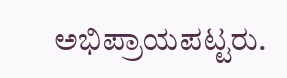ಅಭಿಪ್ರಾಯಪಟ್ಟರು.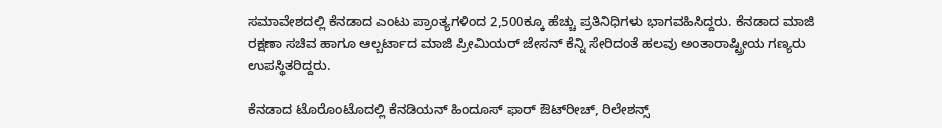ಸಮಾವೇಶದಲ್ಲಿ ಕೆನಡಾದ ಎಂಟು ಪ್ರಾಂತ್ಯಗಳಿಂದ 2,500ಕ್ಕೂ ಹೆಚ್ಚು ಪ್ರತಿನಿಧಿಗಳು ಭಾಗವಹಿಸಿದ್ದರು. ಕೆನಡಾದ ಮಾಜಿ ರಕ್ಷಣಾ ಸಚಿವ ಹಾಗೂ ಆಲ್ಬರ್ಟಾದ ಮಾಜಿ ಪ್ರೀಮಿಯರ್‌ ಜೇಸನ್‌ ಕೆನ್ನಿ ಸೇರಿದಂತೆ ಹಲವು ಅಂತಾರಾಷ್ಟ್ರೀಯ ಗಣ್ಯರು ಉಪಸ್ಥಿತರಿದ್ದರು.

ಕೆನಡಾದ ಟೊರೊಂಟೊದಲ್ಲಿ ಕೆನಡಿಯನ್‌ ಹಿಂದೂಸ್‌ ಫಾರ್‌ ಔಟ್‌ರೀಚ್‌, ರಿಲೇಶನ್ಸ್‌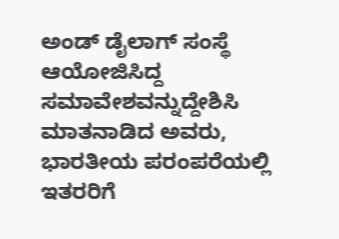ಅಂಡ್‌ ಡೈಲಾಗ್‌ ಸಂಸ್ಥೆ ಆಯೋಜಿಸಿದ್ದ ಸಮಾವೇಶವನ್ನುದ್ದೇಶಿಸಿ ಮಾತನಾಡಿದ ಅವರು, ಭಾರತೀಯ ಪರಂಪರೆಯಲ್ಲಿ ಇತರರಿಗೆ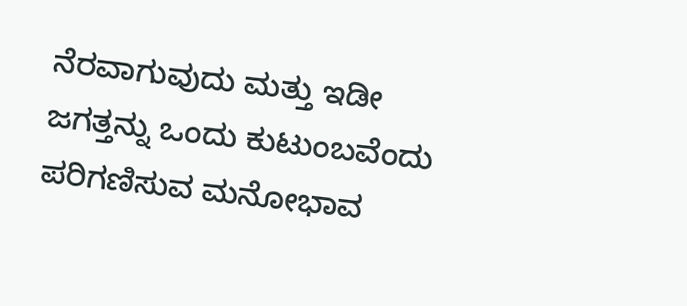ನೆರವಾಗುವುದು ಮತ್ತು ಇಡೀ ಜಗತ್ತನ್ನು ಒಂದು ಕುಟುಂಬವೆಂದು ಪರಿಗಣಿಸುವ ಮನೋಭಾವ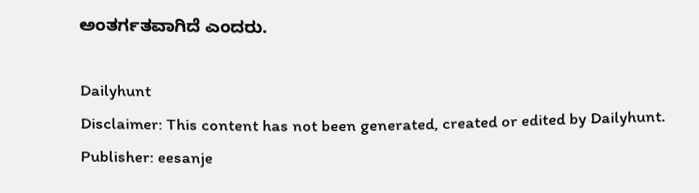ಅಂತರ್ಗತವಾಗಿದೆ ಎಂದರು.

Dailyhunt
Disclaimer: This content has not been generated, created or edited by Dailyhunt. Publisher: eesanje